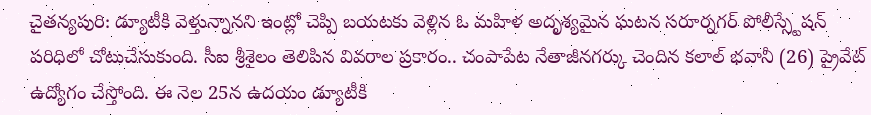చైతన్యపురి: డ్యూటీకి వెళ్తున్నానని ఇంట్లో చెప్పి బయటకు వెళ్లిన ఓ మహిళ అదృశ్యమైన ఘటన సరూర్నగర్ పోలీస్స్టేషన్ పరిధిలో చోటుచేసుకుంది. సీఐ శ్రీశైలం తెలిపిన వివరాల ప్రకారం.. చంపాపేట నేతాజీనగర్కు చెందిన కలాల్ భవానీ (26) ప్రైవేట్ ఉద్యోగం చేస్తోంది. ఈ నెల 25న ఉదయం డ్యూటీకి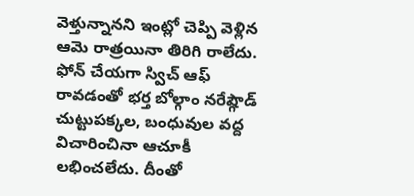వెళ్తున్నానని ఇంట్లో చెప్పి వెళ్లిన ఆమె రాత్రయినా తిరిగి రాలేదు. ఫోన్ చేయగా స్విచ్ ఆఫ్ రావడంతో భర్త బోల్గాం నరేష్గౌడ్ చుట్టుపక్కల, బంధువుల వద్ద విచారించినా ఆచూకీ లభించలేదు. దీంతో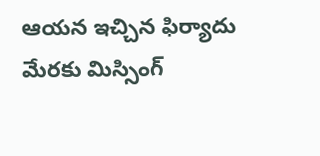ఆయన ఇచ్చిన ఫిర్యాదు మేరకు మిస్సింగ్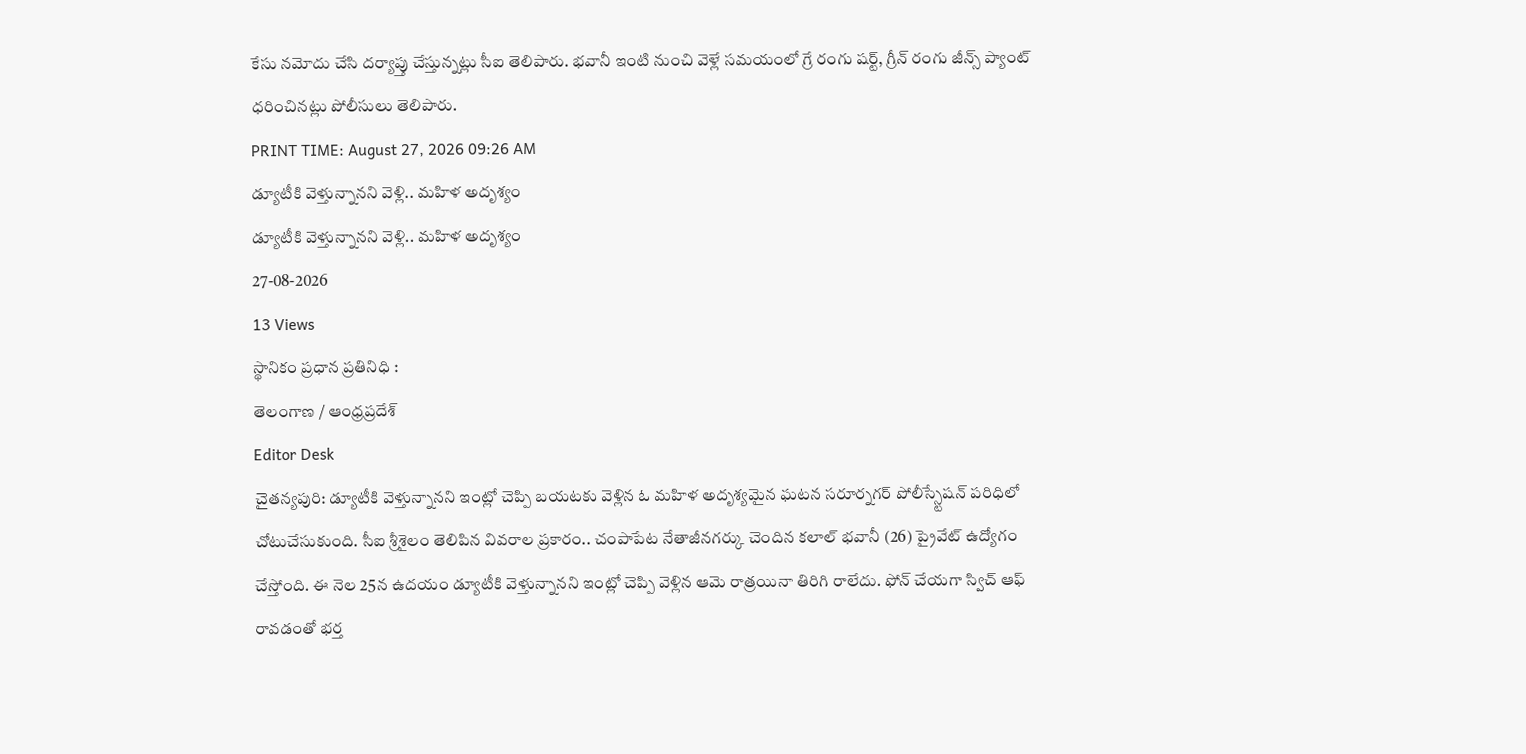కేసు నమోదు చేసి దర్యాప్తు చేస్తున్నట్లు సీఐ తెలిపారు. భవానీ ఇంటి నుంచి వెళ్లే సమయంలో గ్రే రంగు షర్ట్, గ్రీన్ రంగు జీన్స్ ప్యాంట్ ధరించినట్లు పోలీసులు తెలిపారు.
PRINT TIME: August 27, 2026 09:26 AM
డ్యూటీకి వెళ్తున్నానని వెళ్లి.. మహిళ అదృశ్యం
డ్యూటీకి వెళ్తున్నానని వెళ్లి.. మహిళ అదృశ్యం
27-08-2026
13 Views
స్థానికం ప్రధాన ప్రతినిధి :
తెలంగాణ / ఆంధ్రప్రదేశ్
Editor Desk
చైతన్యపురి: డ్యూటీకి వెళ్తున్నానని ఇంట్లో చెప్పి బయటకు వెళ్లిన ఓ మహిళ అదృశ్యమైన ఘటన సరూర్నగర్ పోలీస్స్టేషన్ పరిధిలో చోటుచేసుకుంది. సీఐ శ్రీశైలం తెలిపిన వివరాల ప్రకారం.. చంపాపేట నేతాజీనగర్కు చెందిన కలాల్ భవానీ (26) ప్రైవేట్ ఉద్యోగం చేస్తోంది. ఈ నెల 25న ఉదయం డ్యూటీకి వెళ్తున్నానని ఇంట్లో చెప్పి వెళ్లిన ఆమె రాత్రయినా తిరిగి రాలేదు. ఫోన్ చేయగా స్విచ్ ఆఫ్ రావడంతో భర్త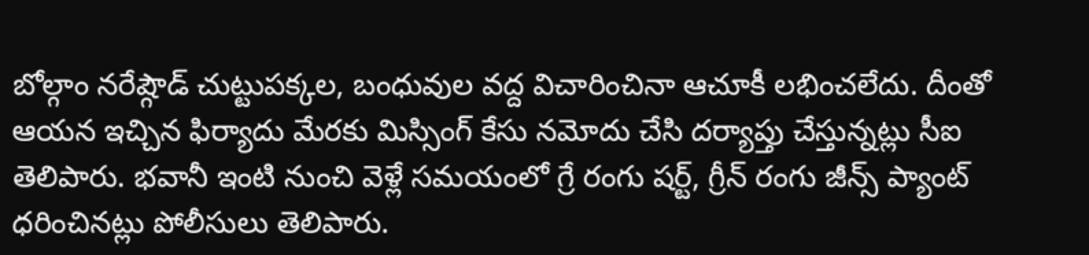బోల్గాం నరేష్గౌడ్ చుట్టుపక్కల, బంధువుల వద్ద విచారించినా ఆచూకీ లభించలేదు. దీంతో ఆయన ఇచ్చిన ఫిర్యాదు మేరకు మిస్సింగ్ కేసు నమోదు చేసి దర్యాప్తు చేస్తున్నట్లు సీఐ తెలిపారు. భవానీ ఇంటి నుంచి వెళ్లే సమయంలో గ్రే రంగు షర్ట్, గ్రీన్ రంగు జీన్స్ ప్యాంట్ ధరించినట్లు పోలీసులు తెలిపారు.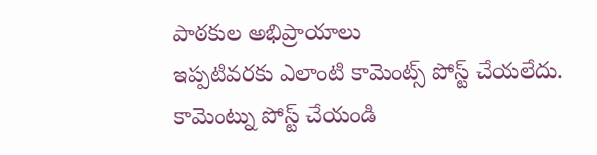పాఠకుల అభిప్రాయాలు
ఇప్పటివరకు ఎలాంటి కామెంట్స్ పోస్ట్ చేయలేదు.
కామెంట్ను పోస్ట్ చేయండి